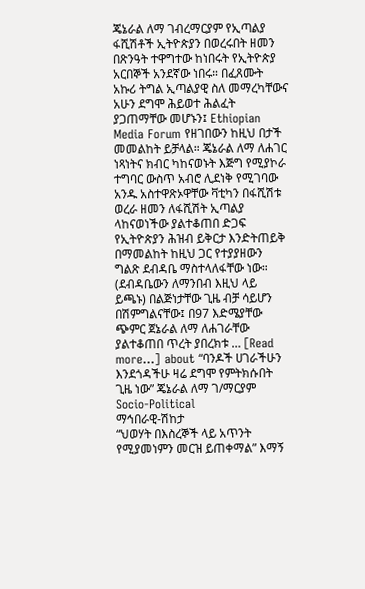ጄኔራል ለማ ገብረማርያም የኢጣልያ ፋሺሽቶች ኢትዮጵያን በወረሩበት ዘመን በጽንዓት ተዋግተው ከነበሩት የኢትዮጵያ አርበኞች አንደኛው ነበሩ። በፈጸሙት አኩሪ ትግል ኢጣልያዊ ስለ መማረካቸውና አሁን ደግሞ ሕይወተ ሕልፈት ያጋጠማቸው መሆኑን፤ Ethiopian Media Forum የዘገበውን ከዚህ በታች መመልከት ይቻላል። ጄኔራል ለማ ለሐገር ነጻነትና ክብር ካከናወኑት እጅግ የሚያኮራ ተግባር ውስጥ አብሮ ሊደነቅ የሚገባው አንዱ አስተዋጽኦዋቸው ቫቲካን በፋሺሽቱ ወረራ ዘመን ለፋሺሽት ኢጣልያ ላከናወነችው ያልተቆጠበ ድጋፍ የኢትዮጵያን ሕዝብ ይቅርታ እንድትጠይቅ በማመልከት ከዚህ ጋር የተያያዘውን ግልጽ ደብዳቤ ማስተላለፋቸው ነው። (ደብዳቤውን ለማንበብ እዚህ ላይ ይጫኑ) በልጅነታቸው ጊዜ ብቻ ሳይሆን በሽምግልናቸው፤ በ97 እድሜያቸው ጭምር ጀኔራል ለማ ለሐገራቸው ያልተቆጠበ ጥረት ያበረክቱ … [Read more...] about “ባንዶች ሀገራችሁን እንደጎዳችሁ ዛሬ ደግሞ የምትክሱበት ጊዜ ነው” ጄኔራል ለማ ገ/ማርያም
Socio-Political
ማኅበራዊ-ሽከታ
“ህወሃት በእስረኞች ላይ አጥንት የሚያመነምን መርዝ ይጠቀማል” እማኝ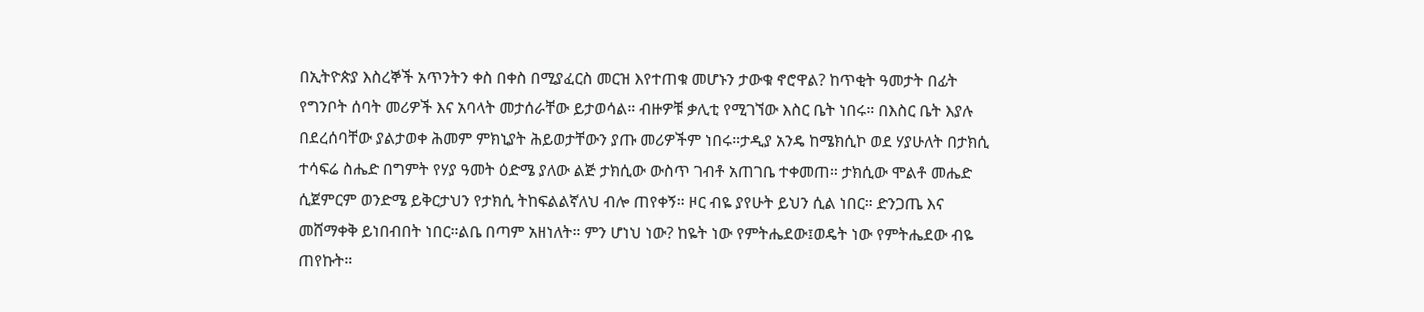በኢትዮጵያ እስረኞች አጥንትን ቀስ በቀስ በሚያፈርስ መርዝ እየተጠቁ መሆኑን ታውቁ ኖሮዋል? ከጥቂት ዓመታት በፊት የግንቦት ሰባት መሪዎች እና አባላት መታሰራቸው ይታወሳል። ብዙዎቹ ቃሊቲ የሚገኘው እስር ቤት ነበሩ። በእስር ቤት እያሉ በደረሰባቸው ያልታወቀ ሕመም ምክኒያት ሕይወታቸውን ያጡ መሪዎችም ነበሩ።ታዲያ አንዴ ከሜክሲኮ ወደ ሃያሁለት በታክሲ ተሳፍሬ ስሔድ በግምት የሃያ ዓመት ዕድሜ ያለው ልጅ ታክሲው ውስጥ ገብቶ አጠገቤ ተቀመጠ። ታክሲው ሞልቶ መሔድ ሲጀምርም ወንድሜ ይቅርታህን የታክሲ ትከፍልልኛለህ ብሎ ጠየቀኝ። ዞር ብዬ ያየሁት ይህን ሲል ነበር። ድንጋጤ እና መሸማቀቅ ይነበብበት ነበር።ልቤ በጣም አዘነለት። ምን ሆነህ ነው? ከዬት ነው የምትሔደው፤ወዴት ነው የምትሔደው ብዬ ጠየኩት።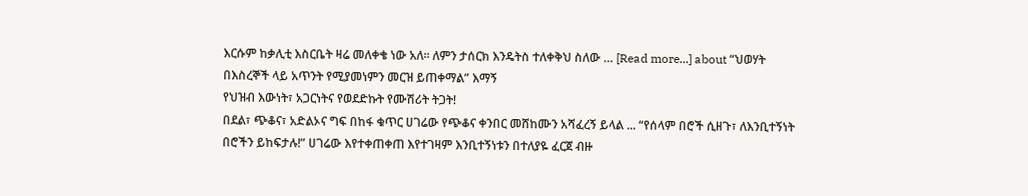እርሱም ከቃሊቲ እስርቤት ዛሬ መለቀቄ ነው አለ። ለምን ታሰርክ እንዴትስ ተለቀቅህ ስለው … [Read more...] about “ህወሃት በእስረኞች ላይ አጥንት የሚያመነምን መርዝ ይጠቀማል” እማኝ
የህዝብ እውነት፣ አጋርነትና የወደድኩት የሙሽሪት ትጋት!
በደል፣ ጭቆና፣ አድልኦና ግፍ በከፋ ቁጥር ሀገሬው የጭቆና ቀንበር መሸከሙን አሻፈረኝ ይላል ... “የሰላም በሮች ሲዘጉ፣ ለእንቢተኝነት በሮችን ይከፍታሉ!” ሀገሬው እየተቀጠቀጠ እየተገዛም እንቢተኝነቱን በተለያዬ ፈርጀ ብዙ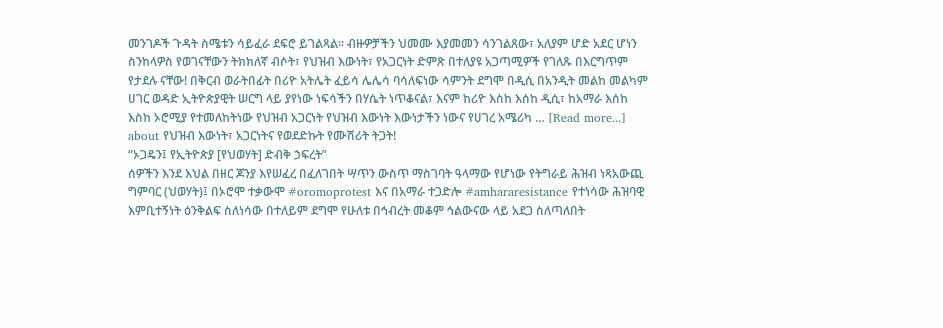መንገዶች ጉዳት ስሜቱን ሳይፈራ ደፍሮ ይገልጻል። ብዙዎቻችን ህመሙ እያመመን ሳንገልጸው፣ አለያም ሆድ አደር ሆነን ስንከላዎስ የወገናቸውን ትክክለኛ ብሶት፣ የህዝብ እውነት፣ የአጋርነት ድምጽ በተለያዩ አጋጣሚዎች የገለጹ በእርግጥም የታደሉ ናቸው! በቅርብ ወራትበፊት በሪዮ አትሌት ፈይሳ ሌሌሳ ባሳለፍነው ሳምንት ደግሞ በዲሲ በአንዲት መልከ መልካም ሀገር ወዳድ ኢትዮጵያዊት ሠርግ ላይ ያየነው ነፍሳችን በሃሴት ነጥቆናል፣ እናም ከሪዮ እስከ እሰከ ዲሲ፣ ከአማራ እሰከ እስከ ኦሮሚያ የተመለከትነው የህዝብ አጋርነት የህዝብ እውነት እውነታችን ነውና የሀገረ አሜሪካ … [Read more...] about የህዝብ እውነት፣ አጋርነትና የወደድኩት የሙሽሪት ትጋት!
“ኦጋዴን፤ የኢትዮጵያ [የህወሃት] ድብቅ ኃፍረት”
ሰዎችን እንደ እህል በዘር ጆንያ እየሠፈረ በፈለገበት ሣጥን ውስጥ ማስገባት ዓላማው የሆነው የትግራይ ሕዝብ ነጻአውጪ ግምባር (ህወሃት)፤ በኦሮሞ ተቃውሞ #oromoprotest እና በአማራ ተጋድሎ #amhararesistance የተነሳው ሕዝባዊ እምቢተኝነት ዕንቅልፍ ስለነሳው በተለይም ደግሞ የሁለቱ በኅብረት መቆም ኅልውናው ላይ አደጋ ስለጣለበት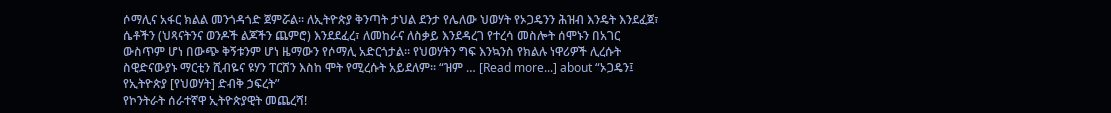ሶማሊና አፋር ክልል መንጎዳጎድ ጀምሯል፡፡ ለኢትዮጵያ ቅንጣት ታህል ደንታ የሌለው ህወሃት የኦጋዴንን ሕዝብ እንዴት እንደፈጀ፣ ሴቶችን (ህጻናትንና ወንዶች ልጆችን ጨምሮ) እንደደፈረ፣ ለመከራና ለስቃይ እንደዳረገ የተረሳ መስሎት ሰሞኑን በአገር ውስጥም ሆነ በውጭ ቅኝቱንም ሆነ ዜማውን የሶማሊ አድርጎታል፡፡ የህወሃትን ግፍ እንኳንስ የክልሉ ነዋሪዎች ሊረሱት ስዊድናውያኑ ማርቲን ሺብዬና ዩሃን ፐርሸን እስከ ሞት የሚረሱት አይደለም፡፡ “ዝም … [Read more...] about “ኦጋዴን፤ የኢትዮጵያ [የህወሃት] ድብቅ ኃፍረት”
የኮንትራት ሰራተኛዋ ኢትዮጵያዊት መጨረሻ!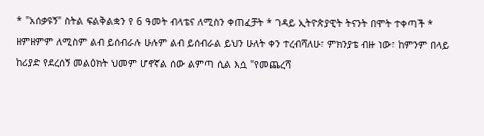* "አሰቃዩኝ" ስትል ፍልቅልቋን የ 6 ዓመት ብላቴና ለሚስን ቀጠፈቻት * ገዳይ ኢትዮጵያዊት ትናንት በሞት ተቀጣች * ዘምዘምም ለሚስም ልብ ይሰብራሉ ሁሉም ልብ ይሰብራል ይህን ሁለት ቀን ተረብሻለሁ፣ ምክንያቴ ብዙ ነው፣ ከምንም በላይ ከሪያድ የደረሰኝ መልዕክት ህመም ሆኖኛል ሰው ልምጣ ሲል እሷ "የመጨረሻ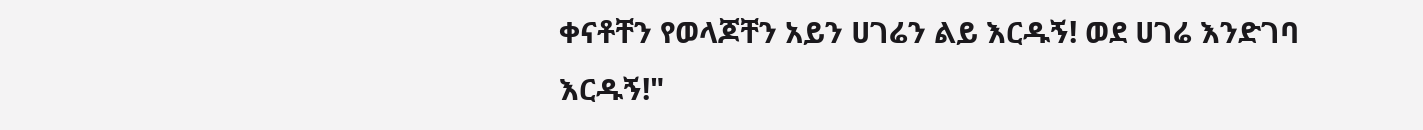ቀናቶቸን የወላጆቸን አይን ሀገሬን ልይ እርዱኝ! ወደ ሀገሬ እንድገባ እርዱኝ!"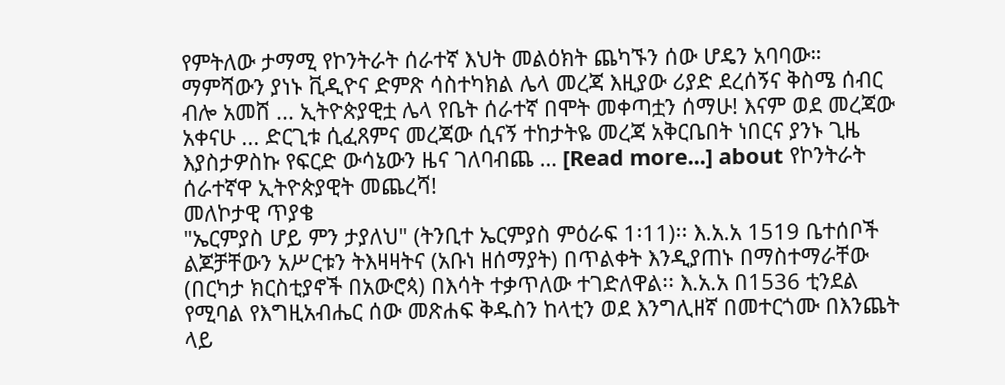የምትለው ታማሚ የኮንትራት ሰራተኛ እህት መልዕክት ጨካኙን ሰው ሆዴን አባባው። ማምሻውን ያነኑ ቪዲዮና ድምጽ ሳስተካክል ሌላ መረጃ እዚያው ሪያድ ደረሰኝና ቅስሜ ሰብር ብሎ አመሸ ... ኢትዮጵያዊቷ ሌላ የቤት ሰራተኛ በሞት መቀጣቷን ሰማሁ! እናም ወደ መረጃው አቀናሁ ... ድርጊቱ ሲፈጸምና መረጃው ሲናኝ ተከታትዬ መረጃ አቅርቤበት ነበርና ያንኑ ጊዜ እያስታዎስኩ የፍርድ ውሳኔውን ዜና ገለባብጨ … [Read more...] about የኮንትራት ሰራተኛዋ ኢትዮጵያዊት መጨረሻ!
መለኮታዊ ጥያቄ
"ኤርምያስ ሆይ ምን ታያለህ" (ትንቢተ ኤርምያስ ምዕራፍ 1፡11)፡፡ እ.አ.አ 1519 ቤተሰቦች ልጆቻቸውን አሥርቱን ትእዛዛትና (አቡነ ዘሰማያት) በጥልቀት እንዲያጠኑ በማስተማራቸው (በርካታ ክርስቲያኖች በአውሮጳ) በእሳት ተቃጥለው ተገድለዋል፡፡ እ.አ.አ በ1536 ቲንደል የሚባል የእግዚአብሔር ሰው መጽሐፍ ቅዱስን ከላቲን ወደ እንግሊዘኛ በመተርጎሙ በእንጨት ላይ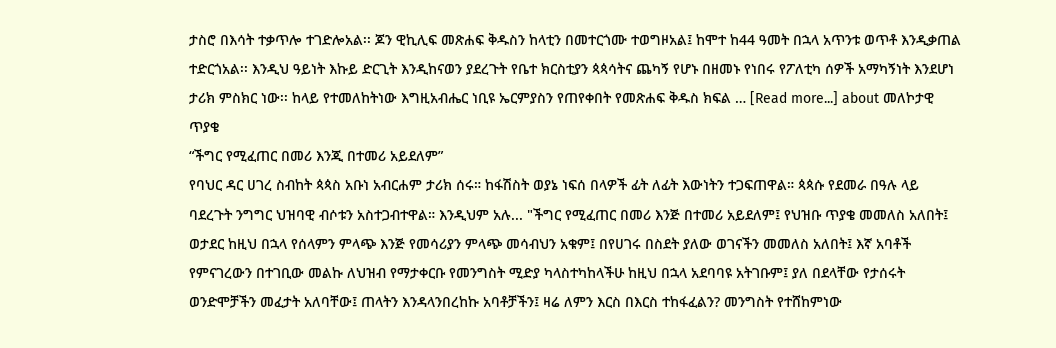ታስሮ በእሳት ተቃጥሎ ተገድሎአል፡፡ ጆን ዊኪሊፍ መጽሐፍ ቅዱስን ከላቲን በመተርጎሙ ተወግዞአል፤ ከሞተ ከ44 ዓመት በኋላ አጥንቱ ወጥቶ እንዲቃጠል ተድርጎአል፡፡ እንዲህ ዓይነት እኩይ ድርጊት እንዲከናወን ያደረጉት የቤተ ክርስቲያን ጳጳሳትና ጨካኝ የሆኑ በዘመኑ የነበሩ የፖለቲካ ሰዎች አማካኝነት እንደሆነ ታሪክ ምስክር ነው፡፡ ከላይ የተመለከትነው እግዚአብሔር ነቢዩ ኤርምያስን የጠየቀበት የመጽሐፍ ቅዱስ ክፍል … [Read more...] about መለኮታዊ ጥያቄ
“ችግር የሚፈጠር በመሪ እንጂ በተመሪ አይደለም”
የባህር ዳር ሀገረ ስብከት ጳጳስ አቡነ አብርሐም ታሪክ ሰሩ። ከፋሽስት ወያኔ ነፍሰ በላዎች ፊት ለፊት እውነትን ተጋፍጠዋል። ጳጳሱ የደመራ በዓሉ ላይ ባደረጉት ንግግር ህዝባዊ ብሶቱን አስተጋብተዋል። እንዲህም አሉ... "ችግር የሚፈጠር በመሪ እንጅ በተመሪ አይደለም፤ የህዝቡ ጥያቄ መመለስ አለበት፤ ወታደር ከዚህ በኋላ የሰላምን ምላጭ እንጅ የመሳሪያን ምላጭ መሳብህን አቁም፤ በየሀገሩ በስደት ያለው ወገናችን መመለስ አለበት፤ እኛ አባቶች የምናገረውን በተገቢው መልኩ ለህዝብ የማታቀርቡ የመንግስት ሚድያ ካላስተካከላችሁ ከዚህ በኋላ አደባባዩ አትገቡም፤ ያለ በደላቸው የታሰሩት ወንድሞቻችን መፈታት አለባቸው፤ ጠላትን እንዳላንበረከኩ አባቶቻችን፤ ዛሬ ለምን እርስ በእርስ ተከፋፈልን? መንግስት የተሸከምነው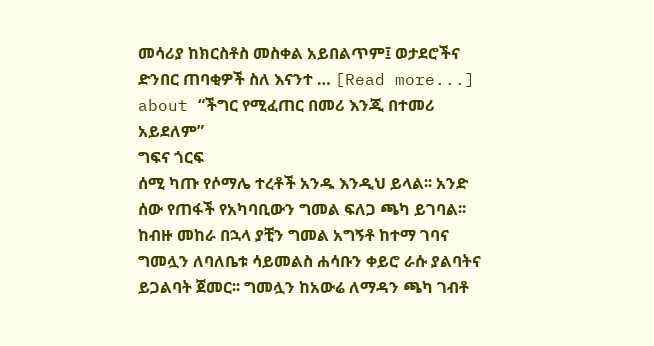መሳሪያ ከክርስቶስ መስቀል አይበልጥም፤ ወታደሮችና ድንበር ጠባቂዎች ስለ እናንተ … [Read more...] about “ችግር የሚፈጠር በመሪ እንጂ በተመሪ አይደለም”
ግፍና ጎርፍ
ሰሚ ካጡ የሶማሌ ተረቶች አንዱ እንዲህ ይላል፡፡ አንድ ሰው የጠፋች የአካባቢውን ግመል ፍለጋ ጫካ ይገባል፡፡ ከብዙ መከራ በኋላ ያቺን ግመል አግኝቶ ከተማ ገባና ግመሏን ለባለቤቱ ሳይመልስ ሐሳቡን ቀይሮ ራሱ ያልባትና ይጋልባት ጀመር፡፡ ግመሏን ከአውሬ ለማዳን ጫካ ገብቶ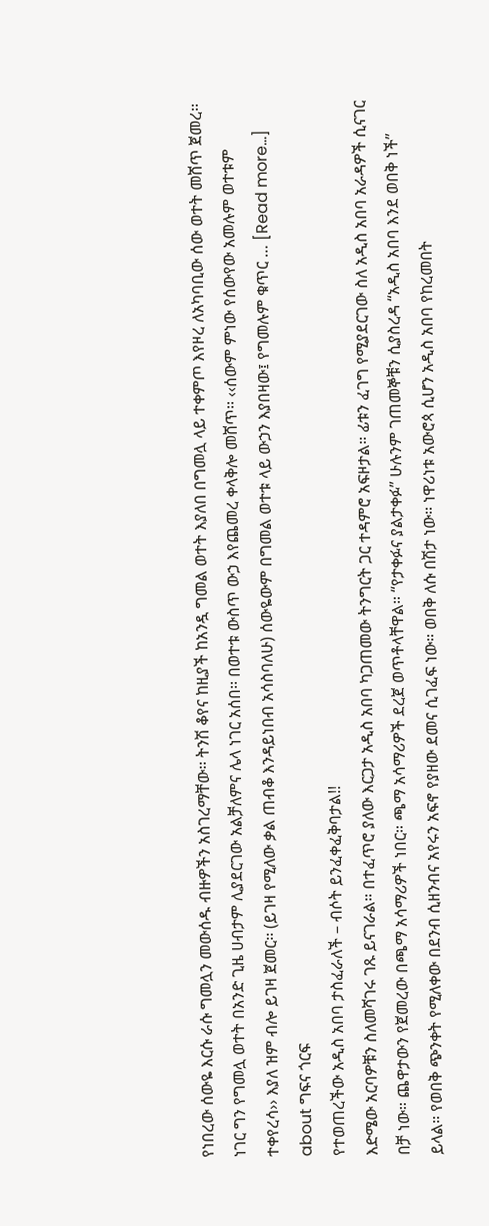የነበረው ሰውዬ እርሱ ራሱ ግመሏን መውሰዱ ብዙዎችን አስገረማቸው፡፡ ትንሽ ቆየና ከዚያች ከአንዷ ግመል ወተት እያለበ በግመሏ ላይ ተቀምጦ እየዞረ ለአካባቢው ሰው ወተት መሸጥ ጀመረ፡፡ ነገር ግን የግመሏ ወተት በአንድ ጊዜ ሀብታም ሊያደርገው አልቻለምና ሌላ ነገር አሰበ፡፡ በወተቱ ውስጥ ውኃ እየጨመረ ቀላቅሎ መሸጥ፡፡ ‹‹ሰውም ምነው የሰውየው አመሉም ወተቱም ተቀየረሳ›› እያለ ዝም ብሎ ይገዛ ጀመር፡፡ (ይገዛ የሚለው ቃል ጠብቆ እንዳይነበብ አሳስባለሁ) ሰውዬውም በግመል ወተቱ ላይ ውኃን እያበዛው፤ የግመሉም ቁጥር … [Read more...] about ግፍና ጎርፍ
የተወጠረችው አዲስ አበባ ታስፈራለች – ብሶት ይንፈቀፈቅባታል!!
እድሜው አርባዎቹን ስለመሻገሩ ገጹ ይናገራል። በተፈጥሮ ያለው እርጋታ አዲስ አበባ ካጋጠመው ትንግርት ጋር ተዳምሮ አፍዞታል። ፊቱን ፈገግ የሚያደርገው ስለ አዲስ አበባ አራዳዎች ሲናገር በቻ ነው። ጨዋታውን የጀመረው በጫማ አሳማሪዎች ነበር። ጫማ አሳማሪዎች ደረጀ ወጥቶላቸዋል። “የታቀፉና ያልታቀፉ” ሁሉንም ገጠመኞቹን ሲያስረዳ “አዲስ አበባ እንደ ወበቅ ነች” ይላል። የወበቅ ጭንቀት የሚለቀው በደንብ ሲዘንብና አየሩን አፍኖ የያዘው ደመና ሲገፈፍ ነው። ወበቅ ለሱ በሽታ ነው። ነዋሪነቱ አውሮጳ ሲሆን አዲስ አበባ የከረመበት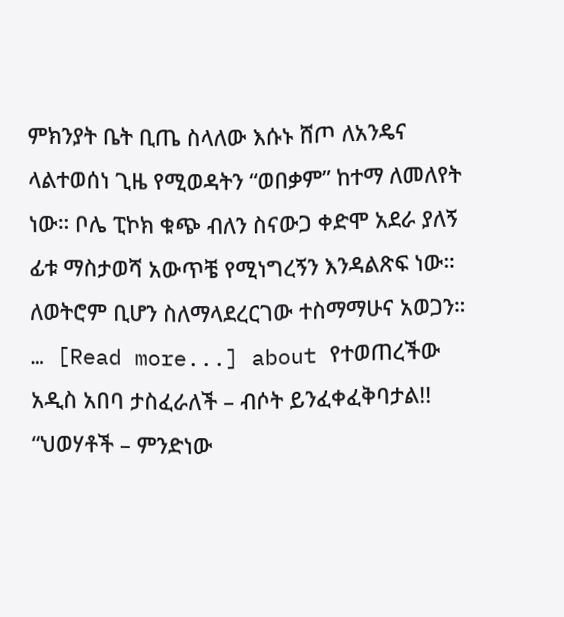ምክንያት ቤት ቢጤ ስላለው እሱኑ ሸጦ ለአንዴና ላልተወሰነ ጊዜ የሚወዳትን “ወበቃም” ከተማ ለመለየት ነው። ቦሌ ፒኮክ ቁጭ ብለን ስናውጋ ቀድሞ አደራ ያለኝ ፊቱ ማስታወሻ አውጥቼ የሚነግረኝን እንዳልጽፍ ነው። ለወትሮም ቢሆን ስለማላደረርገው ተስማማሁና አወጋን። … [Read more...] about የተወጠረችው አዲስ አበባ ታስፈራለች – ብሶት ይንፈቀፈቅባታል!!
“ህወሃቶች – ምንድነው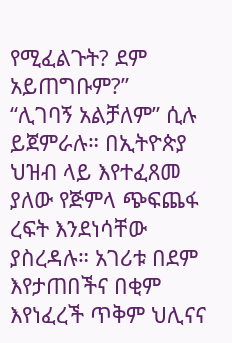የሚፈልጉት? ደም አይጠግቡም?”
“ሊገባኝ አልቻለም” ሲሉ ይጀምራሉ። በኢትዮጵያ ህዝብ ላይ እየተፈጸመ ያለው የጅምላ ጭፍጨፋ ረፍት እንደነሳቸው ያስረዳሉ። አገሪቱ በደም እየታጠበችና በቂም እየነፈረች ጥቅም ህሊናና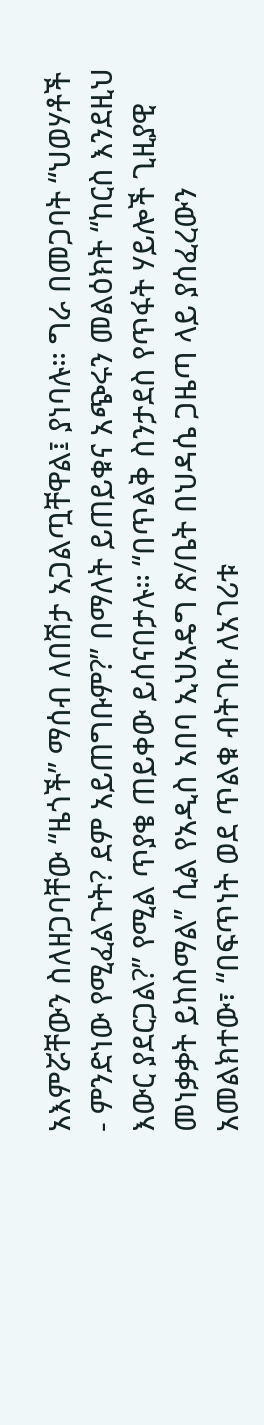አእምሯቸውን ስለዘጋባቸው “ዜጎች” ማሰብ ለበሽታ አጋልጧቸዋል፤ ያነባሉ። ግራ በመጋባት “ህወሃቶች - ምንድነው የሚፈልጉት? ደም አይጠግቡም?” በማለት ይጠይቁና አጭሩን መልዕክት “ከርስ እንደዚህ እውር ያደርጋል?” የሚል ጥያቄ ጠይቀው ይሰናበታሉ። “በጥልቅ ስንታደስ የጥፋት ሃይሎች ጊዚያዊ መነቃቃት ይከስማል” ሲል የአዲስ አበባ ኢህአዴግ ጽ/ቤት በህዳሴ ጋዜጣ ላይ ያሰፈረውን አመልክተው፣ “በፍጥነት ወደ ጥልቁ ብትገቡ ለአገሪቱ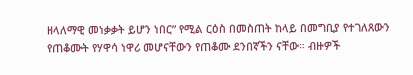ዘላለማዊ መነቃቃት ይሆን ነበር” የሚል ርዕስ በመስጠት ከላይ በመግቢያ የተገለጸውን የጠቆሙት የሃዋሳ ነዋሪ መሆናቸውን የጠቆሙ ደንበኛችን ናቸው። ብዙዎች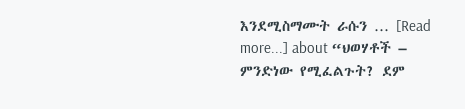እንደሚስማሙት ራሱን … [Read more...] about “ህወሃቶች – ምንድነው የሚፈልጉት? ደም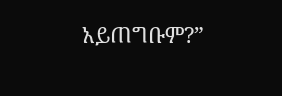አይጠግቡም?”